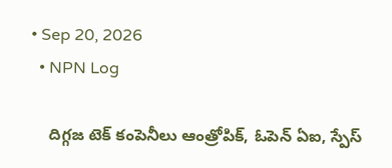• Sep 20, 2026
  • NPN Log

    దిగ్గజ టెక్ కంపెనీలు ఆంత్రోపిక్, ఓపెన్ ఏఐ, స్పేస్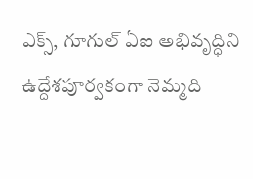ఎక్స్, గూగుల్ ఏఐ అభివృద్ధిని ఉద్దేశపూర్వకంగా నెమ్మది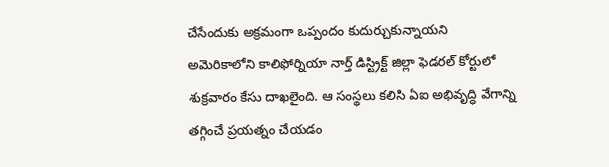చేసేందుకు అక్రమంగా ఒప్పందం కుదుర్చుకున్నాయని అమెరికాలోని కాలిఫోర్నియా నార్త్ డిస్ట్రిక్ట్ జిల్లా ఫెడరల్ కోర్టులో శుక్రవారం కేసు దాఖలైంది. ఆ సంస్థలు కలిసి ఏఐ అభివృద్ధి వేగాన్ని తగ్గించే ప్రయత్నం చేయడం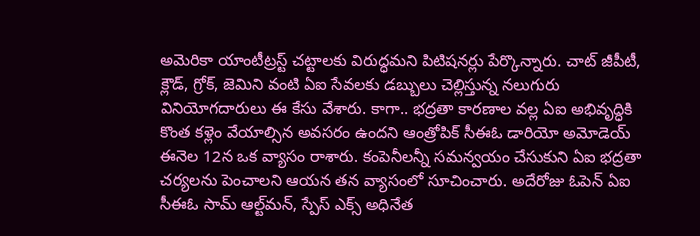అమెరికా యాంటీట్రస్ట్ చట్టాలకు విరుద్ధమని పిటిషనర్లు పేర్కొన్నారు. చాట్ జీపీటీ, క్లౌడ్, గ్రోక్, జెమిని వంటి ఏఐ సేవలకు డబ్బులు చెల్లిస్తున్న నలుగురు వినియోగదారులు ఈ కేసు వేశారు. కాగా.. భద్రతా కారణాల వల్ల ఏఐ అభివృద్ధికి కొంత కళ్లెం వేయాల్సిన అవసరం ఉందని ఆంత్రోపిక్ సీఈఓ డారియో అమోడెయ్ ఈనెల 12న ఒక వ్యాసం రాశారు. కంపెనీలన్నీ సమన్వయం చేసుకుని ఏఐ భద్రతా చర్యలను పెంచాలని ఆయన తన వ్యాసంలో సూచించారు. అదేరోజు ఓపెన్ ఏఐ సీఈఓ సామ్ ఆల్ట్‌మన్, స్పేస్ ఎక్స్ అధినేత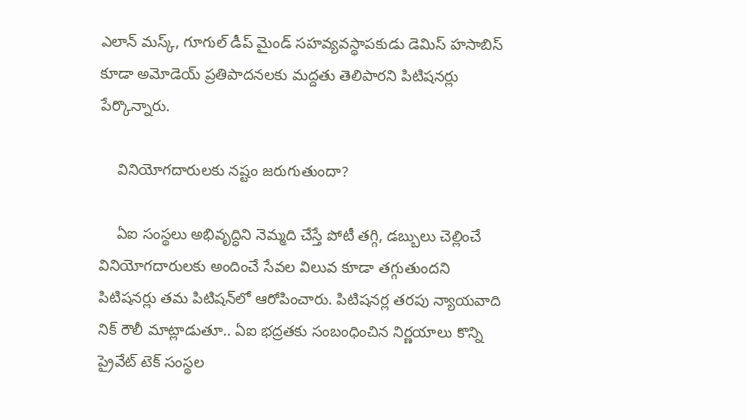ఎలాన్ మస్క్, గూగుల్ డీప్ మైండ్ సహవ్యవస్థాపకుడు డెమిస్ హసాబిస్ కూడా అమోడెయ్ ప్రతిపాదనలకు మద్దతు తెలిపారని పిటిషనర్లు పేర్కొన్నారు.

    వినియోగదారులకు నష్టం జరుగుతుందా?

    ఏఐ సంస్థలు అభివృద్ధిని నెమ్మది చేస్తే పోటీ తగ్గి, డబ్బులు చెల్లించే వినియోగదారులకు అందించే సేవల విలువ కూడా తగ్గుతుందని పిటిషనర్లు తమ పిటిషన్‌లో ఆరోపించారు. పిటిషనర్ల తరపు న్యాయవాది నిక్ రౌలీ మాట్లాడుతూ.. ఏఐ భద్రతకు సంబంధించిన నిర్ణయాలు కొన్ని ప్రైవేట్ టెక్ సంస్థల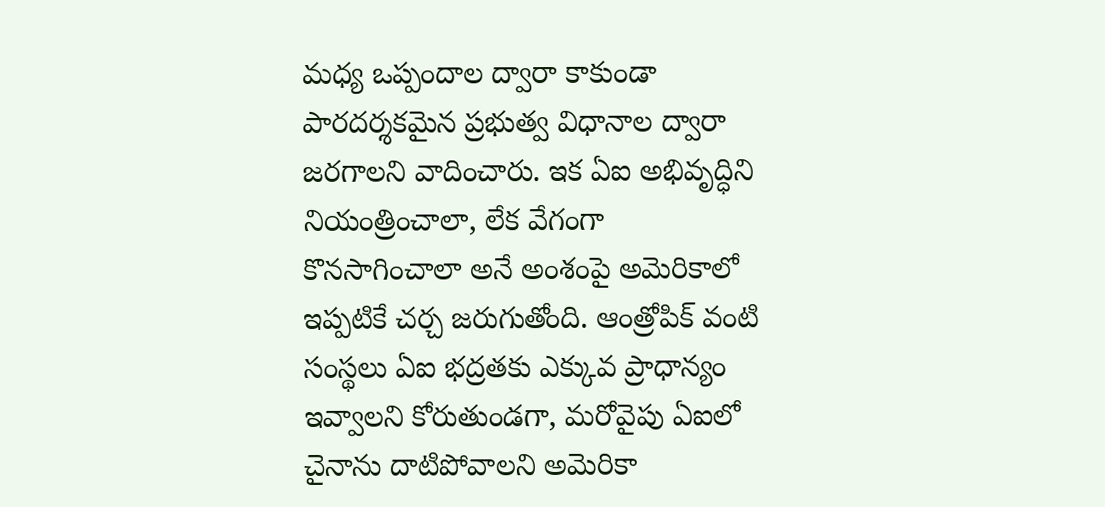మధ్య ఒప్పందాల ద్వారా కాకుండా పారదర్శకమైన ప్రభుత్వ విధానాల ద్వారా జరగాలని వాదించారు. ఇక ఏఐ అభివృద్ధిని నియంత్రించాలా, లేక వేగంగా కొనసాగించాలా అనే అంశంపై అమెరికాలో ఇప్పటికే చర్చ జరుగుతోంది. ఆంత్రోపిక్ వంటి సంస్థలు ఏఐ భద్రతకు ఎక్కువ ప్రాధాన్యం ఇవ్వాలని కోరుతుండగా, మరోవైపు ఏఐలో చైనాను దాటిపోవాలని అమెరికా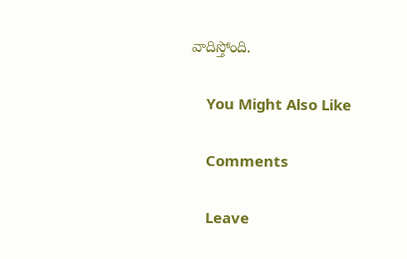వాదిస్తోంది.

    You Might Also Like

    Comments

    Leave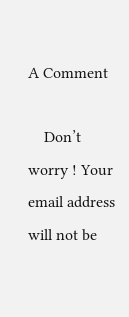A Comment

    Don’t worry ! Your email address will not be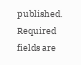published. Required fields are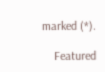marked (*).

    Featured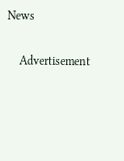News

    Advertisement